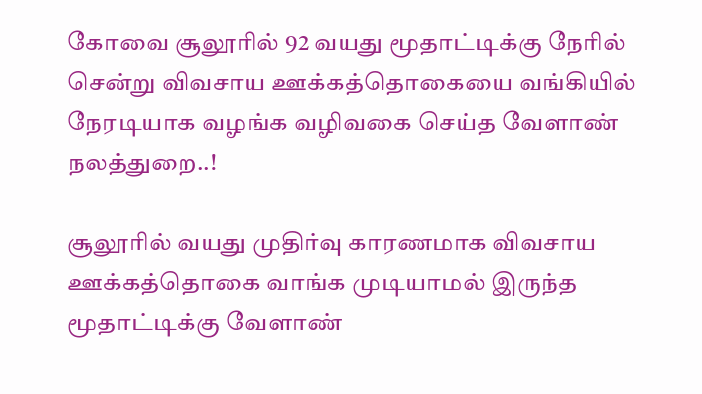கோவை சூலூரில் 92 வயது மூதாட்டிக்கு நேரில் சென்று விவசாய ஊக்கத்தொகையை வங்கியில் நேரடியாக வழங்க வழிவகை செய்த வேளாண் நலத்துறை..!

சூலூரில் வயது முதிர்வு காரணமாக விவசாய ஊக்கத்தொகை வாங்க முடியாமல் இருந்த மூதாட்டிக்கு வேளாண்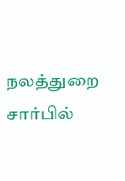நலத்துறை சார்பில்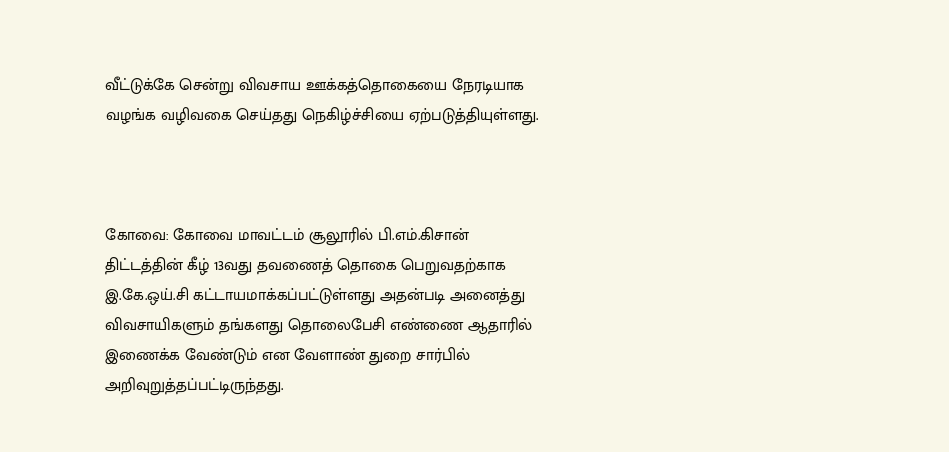வீட்டுக்கே சென்று விவசாய ஊக்கத்தொகையை நேரடியாக வழங்க வழிவகை செய்தது நெகிழ்ச்சியை ஏற்படுத்தியுள்ளது.



கோவை: கோவை மாவட்டம் சூலூரில் பி.எம்.கிசான் திட்டத்தின் கீழ் 13வது தவணைத் தொகை பெறுவதற்காக இ.கே.ஒய்.சி கட்டாயமாக்கப்பட்டுள்ளது அதன்படி அனைத்து விவசாயிகளும் தங்களது தொலைபேசி எண்ணை ஆதாரில் இணைக்க வேண்டும் என வேளாண் துறை சார்பில் அறிவுறுத்தப்பட்டிருந்தது.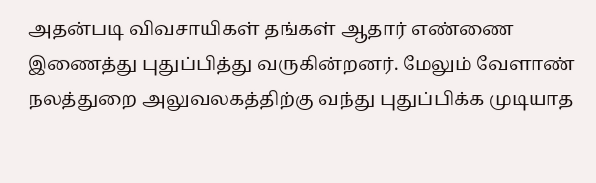அதன்படி விவசாயிகள் தங்கள் ஆதார் எண்ணை இணைத்து புதுப்பித்து வருகின்றனர். மேலும் வேளாண் நலத்துறை அலுவலகத்திற்கு வந்து புதுப்பிக்க முடியாத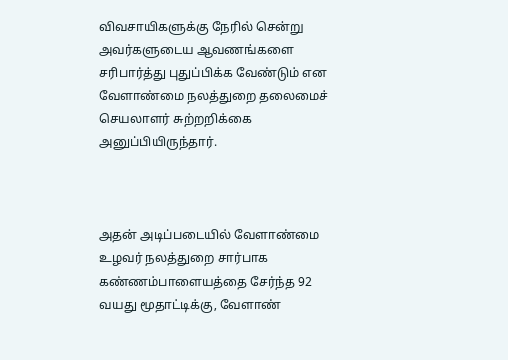விவசாயிகளுக்கு நேரில் சென்று அவர்களுடைய ஆவணங்களை சரிபார்த்து புதுப்பிக்க வேண்டும் என வேளாண்மை நலத்துறை தலைமைச் செயலாளர் சுற்றறிக்கை அனுப்பியிருந்தார்.



அதன் அடிப்படையில் வேளாண்மை உழவர் நலத்துறை சார்பாக கண்ணம்பாளையத்தை சேர்ந்த 92 வயது மூதாட்டிக்கு, வேளாண்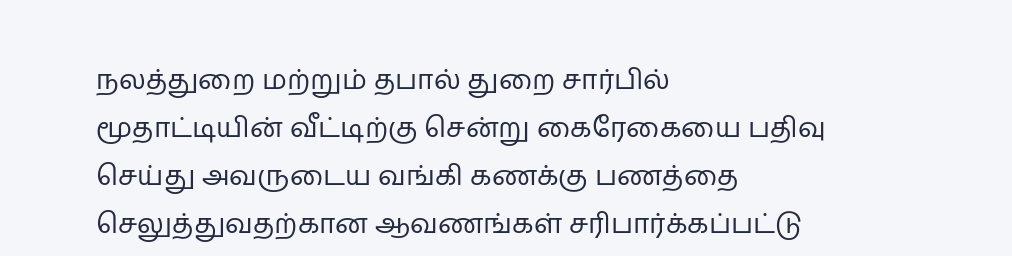நலத்துறை மற்றும் தபால் துறை சார்பில் மூதாட்டியின் வீட்டிற்கு சென்று கைரேகையை பதிவு செய்து அவருடைய வங்கி கணக்கு பணத்தை செலுத்துவதற்கான ஆவணங்கள் சரிபார்க்கப்பட்டு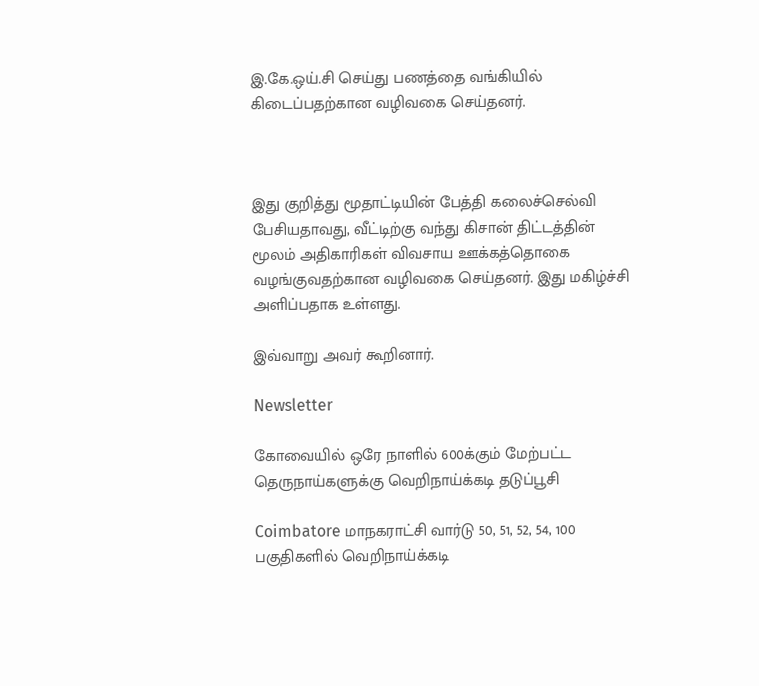இ.கே.ஒய்.சி செய்து பணத்தை வங்கியில் கிடைப்பதற்கான வழிவகை செய்தனர்.



இது குறித்து மூதாட்டியின் பேத்தி கலைச்செல்வி பேசியதாவது, வீட்டிற்கு வந்து கிசான் திட்டத்தின் மூலம் அதிகாரிகள் விவசாய ஊக்கத்தொகை வழங்குவதற்கான வழிவகை செய்தனர். இது மகிழ்ச்சி அளிப்பதாக உள்ளது.

இவ்வாறு அவர் கூறினார்.

Newsletter

கோவையில் ஒரே நாளில் 600க்கும் மேற்பட்ட தெருநாய்களுக்கு வெறிநாய்க்கடி தடுப்பூசி

Coimbatore மாநகராட்சி வார்டு 50, 51, 52, 54, 100 பகுதிகளில் வெறிநாய்க்கடி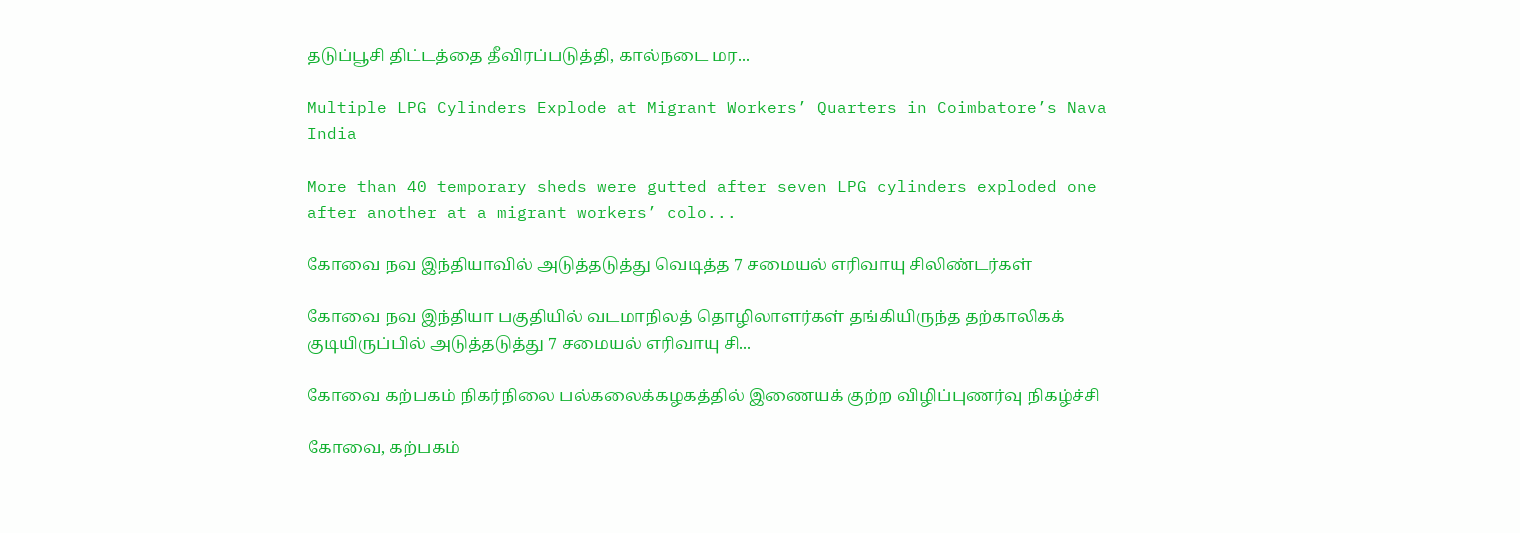தடுப்பூசி திட்டத்தை தீவிரப்படுத்தி, கால்நடை மர...

Multiple LPG Cylinders Explode at Migrant Workers’ Quarters in Coimbatore’s Nava India

More than 40 temporary sheds were gutted after seven LPG cylinders exploded one after another at a migrant workers’ colo...

கோவை நவ இந்தியாவில் அடுத்தடுத்து வெடித்த 7 சமையல் எரிவாயு சிலிண்டர்கள்

கோவை நவ இந்தியா பகுதியில் வடமாநிலத் தொழிலாளர்கள் தங்கியிருந்த தற்காலிகக் குடியிருப்பில் அடுத்தடுத்து 7 சமையல் எரிவாயு சி...

கோவை கற்பகம் நிகர்நிலை பல்கலைக்கழகத்தில் இணையக் குற்ற விழிப்புணர்வு நிகழ்ச்சி

கோவை, கற்பகம்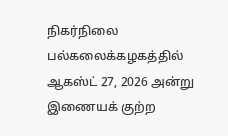நிகர்நிலை பல்கலைக்கழகத்தில் ஆகஸ்ட் 27, 2026 அன்று இணையக் குற்ற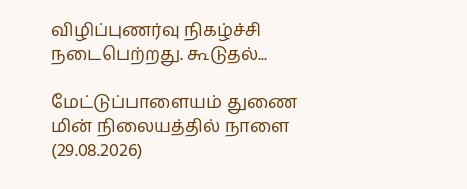விழிப்புணர்வு நிகழ்ச்சி நடைபெற்றது. கூடுதல்...

மேட்டுப்பாளையம் துணை மின் நிலையத்தில் நாளை (29.08.2026)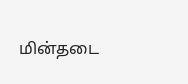மின்தடை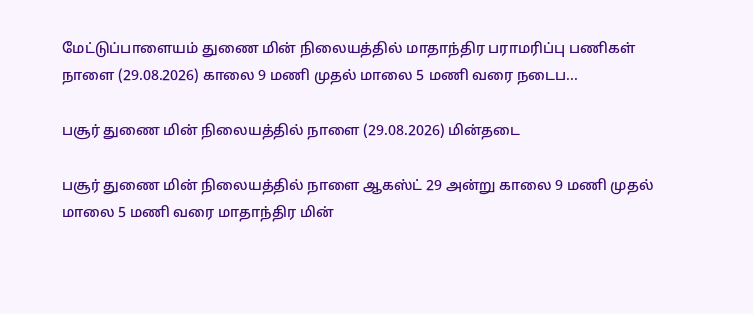மேட்டுப்பாளையம் துணை மின் நிலையத்தில் மாதாந்திர பராமரிப்பு பணிகள் நாளை (29.08.2026) காலை 9 மணி முதல் மாலை 5 மணி வரை நடைப...

பசூர் துணை மின் நிலையத்தில் நாளை (29.08.2026) மின்தடை

பசூர் துணை மின் நிலையத்தில் நாளை ஆகஸ்ட் 29 அன்று காலை 9 மணி முதல் மாலை 5 மணி வரை மாதாந்திர மின்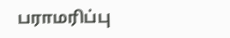பராமரிப்பு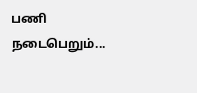பணி நடைபெறும்...